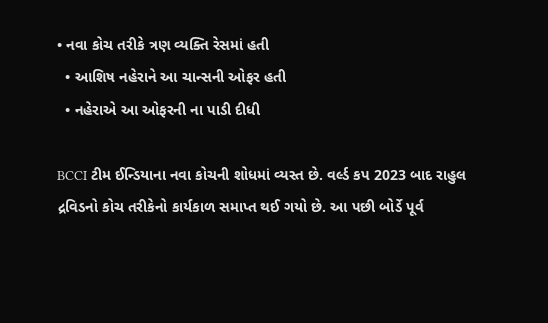• નવા કોચ તરીકે ત્રણ વ્યક્તિ રેસમાં હતી
  • આશિષ નહેરાને આ ચાન્સની ઓફર હતી
  • નહેરાએ આ ઓફરની ના પાડી દીધી

BCCI ટીમ ઈન્ડિયાના નવા કોચની શોધમાં વ્યસ્ત છે. વર્લ્ડ કપ 2023 બાદ રાહુલ દ્રવિડનો કોચ તરીકેનો કાર્યકાળ સમાપ્ત થઈ ગયો છે. આ પછી બોર્ડે પૂર્વ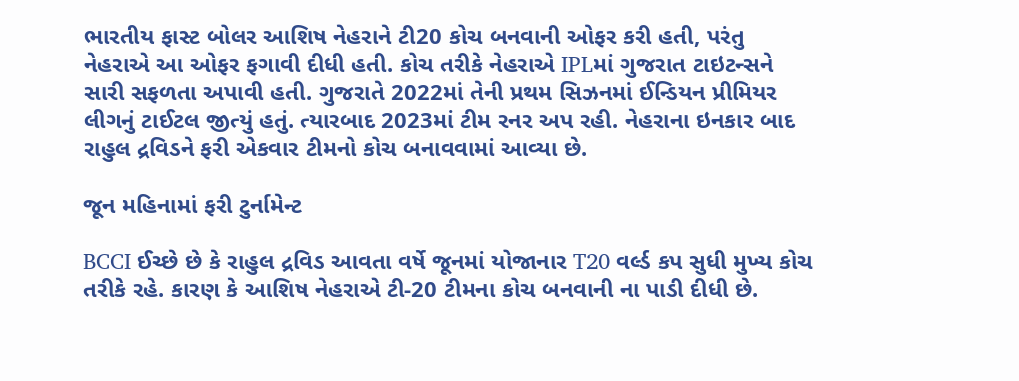ભારતીય ફાસ્ટ બોલર આશિષ નેહરાને ટી20 કોચ બનવાની ઓફર કરી હતી, પરંતુ નેહરાએ આ ઓફર ફગાવી દીધી હતી. કોચ તરીકે નેહરાએ IPLમાં ગુજરાત ટાઇટન્સને સારી સફળતા અપાવી હતી. ગુજરાતે 2022માં તેની પ્રથમ સિઝનમાં ઈન્ડિયન પ્રીમિયર લીગનું ટાઈટલ જીત્યું હતું. ત્યારબાદ 2023માં ટીમ રનર અપ રહી. નેહરાના ઇનકાર બાદ રાહુલ દ્રવિડને ફરી એકવાર ટીમનો કોચ બનાવવામાં આવ્યા છે.

જૂન મહિનામાં ફરી ટુર્નામેન્ટ

BCCI ઈચ્છે છે કે રાહુલ દ્રવિડ આવતા વર્ષે જૂનમાં યોજાનાર T20 વર્લ્ડ કપ સુધી મુખ્ય કોચ તરીકે રહે. કારણ કે આશિષ નેહરાએ ટી-20 ટીમના કોચ બનવાની ના પાડી દીધી છે.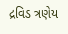દ્રવિડ ત્રણેય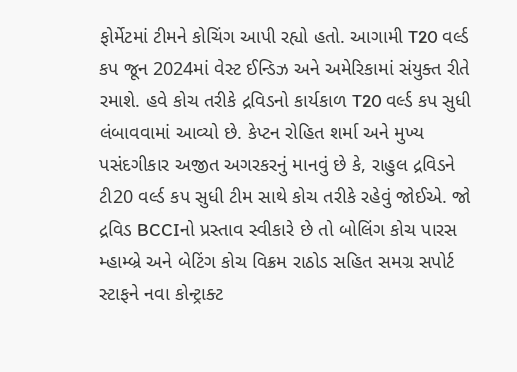ફોર્મેટમાં ટીમને કોચિંગ આપી રહ્યો હતો. આગામી T20 વર્લ્ડ કપ જૂન 2024માં વેસ્ટ ઈન્ડિઝ અને અમેરિકામાં સંયુક્ત રીતે રમાશે. હવે કોચ તરીકે દ્રવિડનો કાર્યકાળ T20 વર્લ્ડ કપ સુધી લંબાવવામાં આવ્યો છે. કેપ્ટન રોહિત શર્મા અને મુખ્ય પસંદગીકાર અજીત અગરકરનું માનવું છે કે, રાહુલ દ્રવિડને ટી20 વર્લ્ડ કપ સુધી ટીમ સાથે કોચ તરીકે રહેવું જોઈએ. જો દ્રવિડ BCCIનો પ્રસ્તાવ સ્વીકારે છે તો બોલિંગ કોચ પારસ મ્હામ્બ્રે અને બેટિંગ કોચ વિક્રમ રાઠોડ સહિત સમગ્ર સપોર્ટ સ્ટાફને નવા કોન્ટ્રાક્ટ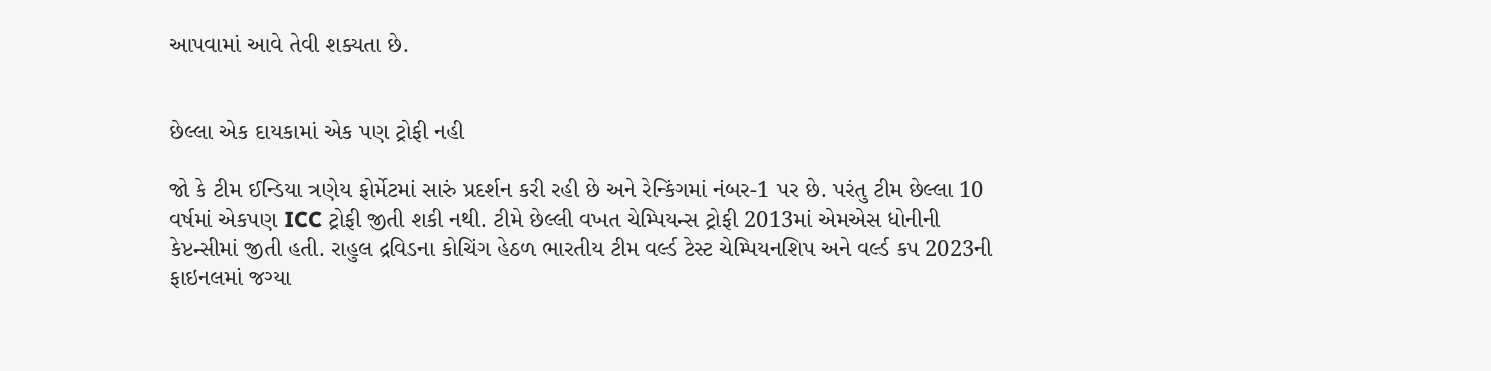આપવામાં આવે તેવી શક્યતા છે.


છેલ્લા એક દાયકામાં એક પણ ટ્રોફી નહી

જો કે ટીમ ઈન્ડિયા ત્રણેય ફોર્મેટમાં સારું પ્રદર્શન કરી રહી છે અને રેન્કિંગમાં નંબર-1 પર છે. પરંતુ ટીમ છેલ્લા 10 વર્ષમાં એકપણ ICC ટ્રોફી જીતી શકી નથી. ટીમે છેલ્લી વખત ચેમ્પિયન્સ ટ્રોફી 2013માં એમએસ ધોનીની કેપ્ટન્સીમાં જીતી હતી. રાહુલ દ્રવિડના કોચિંગ હેઠળ ભારતીય ટીમ વર્લ્ડ ટેસ્ટ ચેમ્પિયનશિપ અને વર્લ્ડ કપ 2023ની ફાઇનલમાં જગ્યા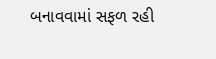બનાવવામાં સફળ રહી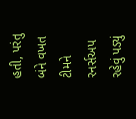હતી, પરંતુ બંને વખત ટીમને રનર્સઅપ રહેવું પડ્યું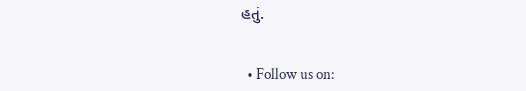હતું.


  • Follow us on: